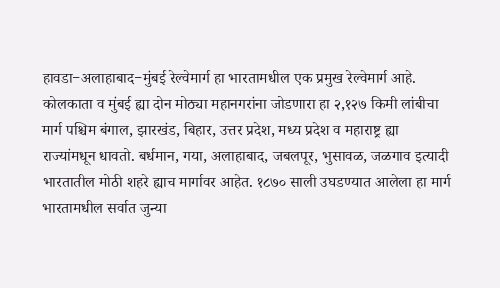हावडा−अलाहाबाद−मुंबई रेल्वेमार्ग हा भारतामधील एक प्रमुख रेल्वेमार्ग आहे. कोलकाता व मुंबई ह्या दोन मोठ्या महानगरांना जोडणारा हा २,१२७ किमी लांबीचा मार्ग पश्चिम बंगाल, झारखंड, बिहार, उत्तर प्रदेश, मध्य प्रदेश व महाराष्ट्र ह्या राज्यांमधून धावतो. बर्धमान, गया, अलाहाबाद, जबलपूर, भुसावळ, जळगाव इत्यादी भारतातील मोठी शहरे ह्याच मार्गावर आहेत. १८७० साली उघडण्यात आलेला हा मार्ग भारतामधील सर्वात जुन्या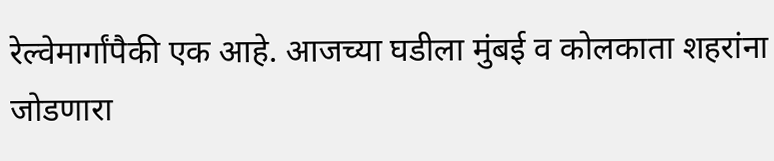रेल्वेमार्गांपैकी एक आहे. आजच्या घडीला मुंबई व कोलकाता शहरांना जोडणारा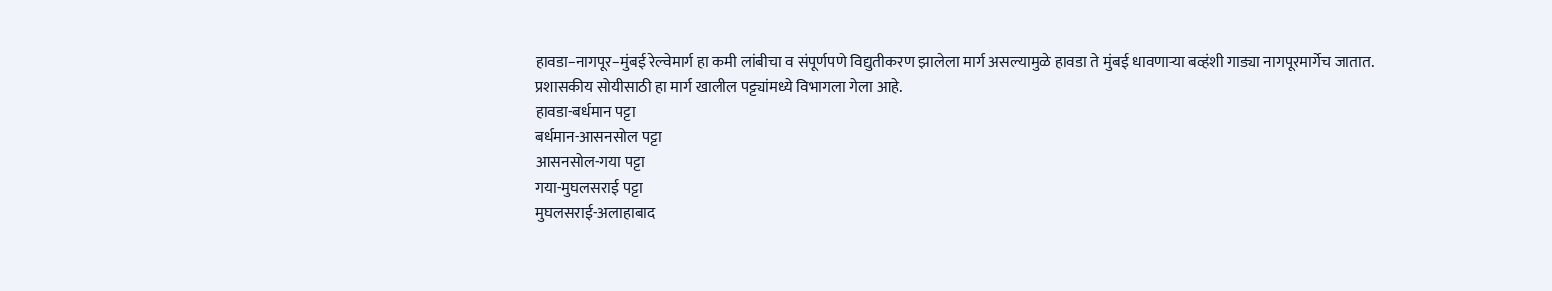हावडा−नागपूर−मुंबई रेल्वेमार्ग हा कमी लांबीचा व संपूर्णपणे विद्युतीकरण झालेला मार्ग असल्यामुळे हावडा ते मुंबई धावणाऱ्या बव्हंशी गाड्या नागपूरमार्गेच जातात.
प्रशासकीय सोयीसाठी हा मार्ग खालील पट्ट्यांमध्ये विभागला गेला आहे.
हावडा-बर्धमान पट्टा
बर्धमान-आसनसोल पट्टा
आसनसोल-गया पट्टा
गया-मुघलसराई पट्टा
मुघलसराई-अलाहाबाद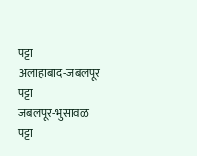पट्टा
अलाहाबाद-जबलपूर पट्टा
जबलपूर-भुसावळ पट्टा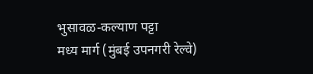भुसावळ-कल्याण पट्टा
मध्य मार्ग (मुंबई उपनगरी रेल्वे)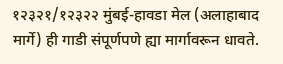१२३२१/१२३२२ मुंबई-हावडा मेल (अलाहाबाद मार्गे) ही गाडी संपूर्णपणे ह्या मार्गावरून धावते.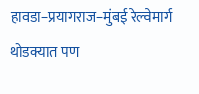हावडा−प्रयागराज−मुंबई रेल्वेमार्ग
थोडक्यात पण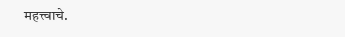महत्त्वाचे.